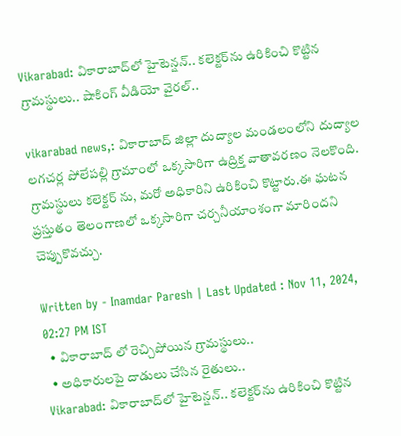Vikarabad: వికారాబాద్‌లో హైటెన్షన్.. కలెక్టర్‌ను ఉరికించి కొట్టిన గ్రామస్థులు.. షాకింగ్ వీడియో వైరల్..

vikarabad news,: వికారాబాద్ జిల్లా దుద్యాల మండలంలోని దుద్యాల లగచర్ల పోలేపల్లి గ్రామాంలో ఒక్కసారిగా ఉద్రిక్త వాతావరణం నెలకొంది. గ్రామస్థులు కలెక్టర్ ను, మరో అధికారిని ఉరికించి కొట్టారు.ఈ ఘటన ప్రస్తుతం తెలంగాణలో ఒక్కసారిగా చర్చనీయాంశంగా మారిందని చెప్పుకొవచ్చు.

Written by - Inamdar Paresh | Last Updated : Nov 11, 2024, 02:27 PM IST
  • వికారాబాద్ లో రెచ్చిపోయిన గ్రామస్థులు..
  • అధికారులపై దాడులు చేసిన రైతులు..
Vikarabad: వికారాబాద్‌లో హైటెన్షన్.. కలెక్టర్‌ను ఉరికించి కొట్టిన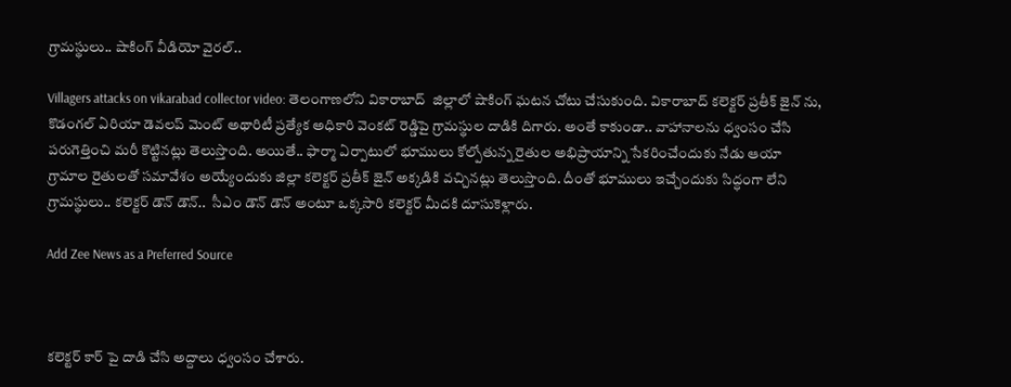గ్రామస్థులు.. షాకింగ్ వీడియో వైరల్..

Villagers attacks on vikarabad collector video: తెలంగాణలోని వికారాబాద్  జిల్లాలో షాకింగ్ ఘటన చోటు చేసుకుంది. వికారాబాద్ కలెక్టర్ ప్రతీక్ జైన్ ను, కొడంగల్ ఏరియా డెవలప్ మెంట్ అథారిటీ ప్రత్యేక అధికారి వెంకట్ రెడ్డిపై గ్రామస్థుల దాడికి దిగారు. అంతే కాకుండా.. వాహానాలను ధ్వంసం చేసి పరుగెత్తించి మరీ కొట్టినట్లు తెలుస్తొంది. అయితే.. ఫార్మా ఏర్పాటులో భూములు కోల్పోతున్న రైతుల అభిప్రాయాన్ని సేకరించేందుకు నేడు ఆయా గ్రామాల రైతులతో సమావేశం అయ్యేందుకు జిల్లా కలెక్టర్ ప్రతీక్ జైన్ అక్కడికి వచ్చినట్లు తెలుస్తొంది. దీంతో భూములు ఇచ్చేందుకు సిద్ధంగా లేని గ్రామస్థులు.. కలెక్టర్ డౌన్ డౌన్..  సీఎం డౌన్ డౌన్ అంటూ ఒక్కసారి కలెక్టర్ మీదకి దూసుకెళ్లారు.

Add Zee News as a Preferred Source



కలెక్టర్ కార్ పై దాడి చేసి అద్దాలు ధ్వంసం చేశారు.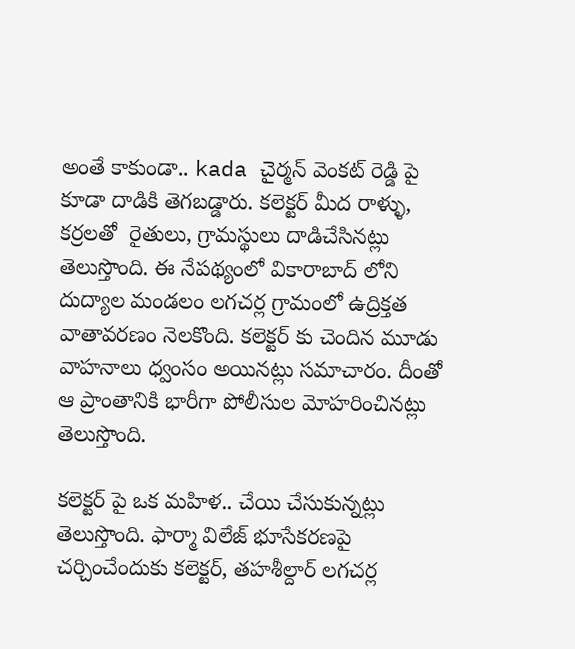అంతే కాకుండా.. kada చైర్మన్ వెంకట్ రెడ్డి పై కూడా దాడికి తెగబడ్డారు. కలెక్టర్ మీద రాళ్ళు, కర్రలతో  రైతులు, గ్రామస్థులు దాడిచేసినట్లు తెలుస్తొంది. ఈ నేపథ్యంలో వికారాబాద్ లోని దుద్యాల మండలం లగచర్ల గ్రామంలో ఉద్రిక్తత వాతావరణం నెలకొంది. కలెక్టర్ కు చెందిన మూడు వాహనాలు ధ్వంసం అయినట్లు సమాచారం. దీంతో ఆ ప్రాంతానికి భారీగా పోలీసుల మోహరించినట్లు తెలుస్తొంది.

కలెక్టర్ పై ఒక మహిళ.. చేయి చేసుకున్నట్లు తెలుస్తొంది. ఫార్మా విలేజ్ భూసేకరణపై చర్చించేందుకు కలెక్టర్, తహశీల్దార్ లగచర్ల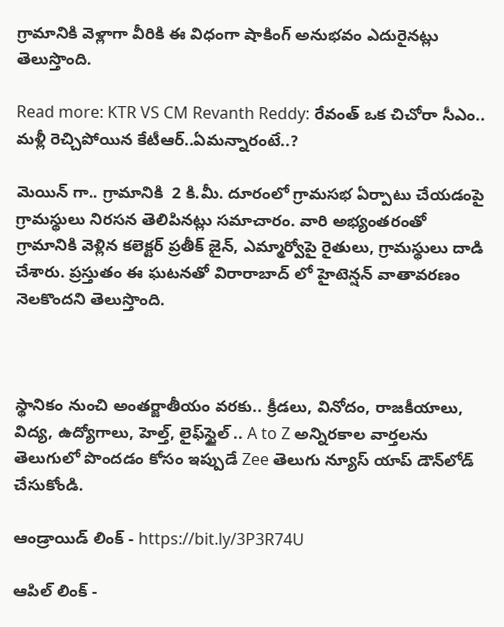గ్రామానికి వెళ్లాగా వీరికి ఈ విధంగా షాకింగ్ అనుభవం ఎదురైనట్లు తెలుస్తొంది.

Read more: KTR VS CM Revanth Reddy: రేవంత్ ఒక చిచోరా సీఎం.. మళ్లీ రెచ్చిపోయిన కేటీఆర్..ఏమన్నారంటే..?

మెయిన్ గా.. గ్రామానికి  2 కి.మీ. దూరంలో గ్రామసభ ఏర్పాటు చేయడంపై గ్రామస్థులు నిరసన తెలిపినట్లు సమాచారం. వారి అభ్యంతరంతో గ్రామానికి వెళ్లిన కలెక్టర్ ప్రతీక్ జైన్, ఎమ్మార్వోపై రైతులు, గ్రామస్థులు దాడి చేశారు. ప్రస్తుతం ఈ ఘటనతో విరారాబాద్ లో హైటెన్షన్ వాతావరణం నెలకొందని తెలుస్తొంది.



స్థానికం నుంచి అంతర్జాతీయం వరకు.. క్రీడలు, వినోదం, రాజకీయాలు, విద్య, ఉద్యోగాలు, హెల్త్, లైఫ్‌స్టైల్ .. A to Z అన్నిరకాల వార్తలను తెలుగులో పొందడం కోసం ఇప్పుడే Zee తెలుగు న్యూస్ యాప్ డౌన్‌లోడ్ చేసుకోండి.

ఆండ్రాయిడ్ లింక్ - https://bit.ly/3P3R74U

ఆపిల్ లింక్ -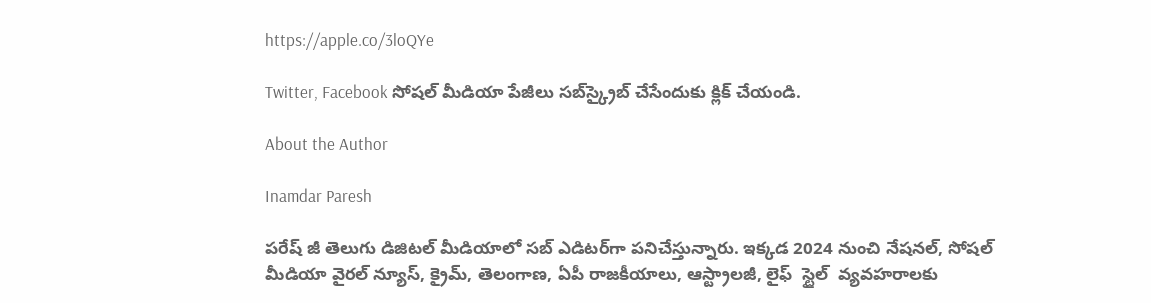https://apple.co/3loQYe

Twitter, Facebook సోషల్ మీడియా పేజీలు సబ్‌స్క్రైబ్ చేసేందుకు క్లిక్ చేయండి.

About the Author

Inamdar Paresh

పరేష్ జీ తెలుగు డిజిటల్ మీడియాలో సబ్ ఎడిటర్‌గా పనిచేస్తున్నారు. ఇక్కడ 2024 నుంచి నేషనల్, సోషల్ మీడియా వైరల్ న్యూస్, క్రైమ్, తెలంగాణ, ఏపీ రాజకీయాలు, ఆస్ట్రాలజీ, లైఫ్  స్టైల్  వ్యవహరాలకు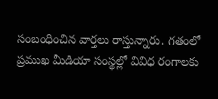సంబంధించిన వార్తలు రాస్తున్నారు. గతంలో ప్రముఖ మీడియా సంస్థల్లో వివిధ రంగాలకు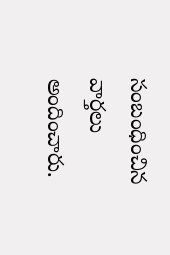సంబంధించిన వార్తలు అందించారు.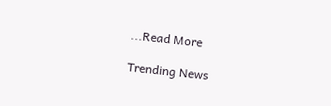...Read More

Trending News